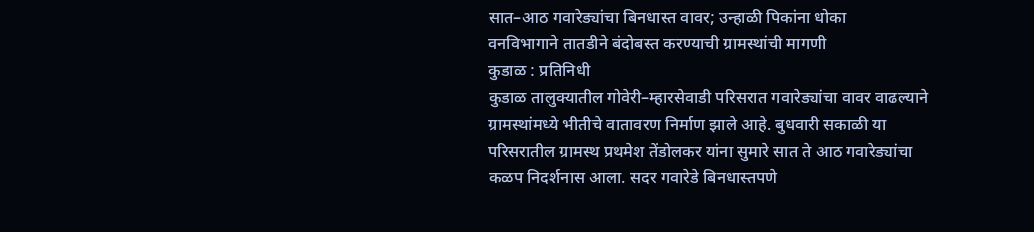सात–आठ गवारेड्यांचा बिनधास्त वावर; उन्हाळी पिकांना धोका
वनविभागाने तातडीने बंदोबस्त करण्याची ग्रामस्थांची मागणी
कुडाळ : प्रतिनिधी
कुडाळ तालुक्यातील गोवेरी–म्हारसेवाडी परिसरात गवारेड्यांचा वावर वाढल्याने ग्रामस्थांमध्ये भीतीचे वातावरण निर्माण झाले आहे. बुधवारी सकाळी या परिसरातील ग्रामस्थ प्रथमेश तेंडोलकर यांना सुमारे सात ते आठ गवारेड्यांचा कळप निदर्शनास आला. सदर गवारेडे बिनधास्तपणे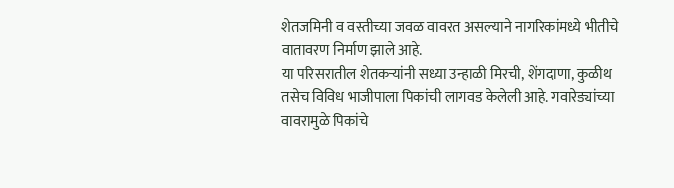शेतजमिनी व वस्तीच्या जवळ वावरत असल्याने नागरिकांमध्ये भीतीचे वातावरण निर्माण झाले आहे.
या परिसरातील शेतकऱ्यांनी सध्या उन्हाळी मिरची, शेंगदाणा, कुळीथ तसेच विविध भाजीपाला पिकांची लागवड केलेली आहे. गवारेड्यांच्या वावरामुळे पिकांचे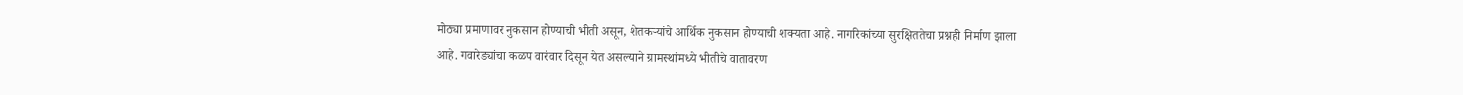मोठ्या प्रमाणावर नुकसान होण्याची भीती असून, शेतकऱ्यांचे आर्थिक नुकसान होण्याची शक्यता आहे. नागरिकांच्या सुरक्षिततेचा प्रश्नही निर्माण झाला आहे. गवारेड्यांचा कळप वारंवार दिसून येत असल्याने ग्रामस्थांमध्ये भीतीचे वातावरण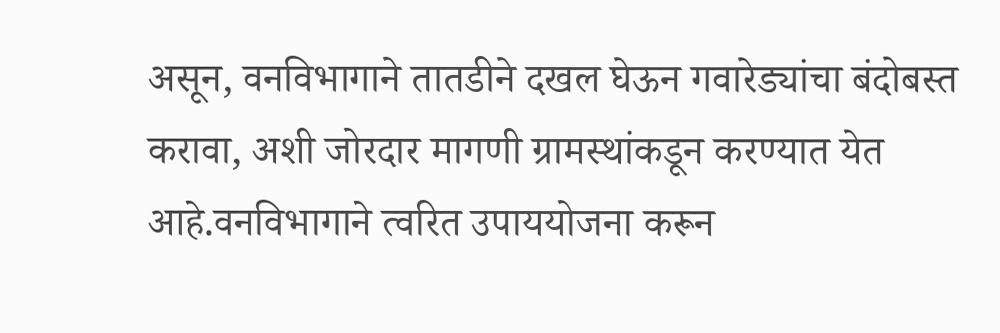असून, वनविभागाने तातडीने दखल घेऊन गवारेड्यांचा बंदोबस्त करावा, अशी जोरदार मागणी ग्रामस्थांकडून करण्यात येत आहे.वनविभागाने त्वरित उपाययोजना करून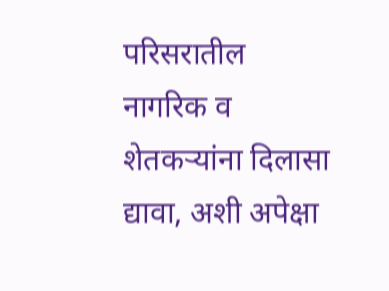परिसरातील नागरिक व शेतकऱ्यांना दिलासा द्यावा, अशी अपेक्षा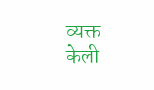व्यक्त केली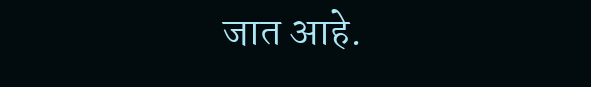जात आहे.